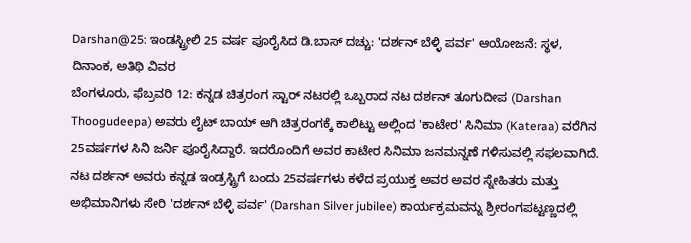Darshan@25: ಇಂಡಸ್ಟ್ರೀಲಿ 25 ವರ್ಷ ಪೂರೈಸಿದ ಡಿ.ಬಾಸ್ ದಚ್ಚು: 'ದರ್ಶನ್ ಬೆಳ್ಳಿ ಪರ್ವ' ಆಯೋಜನೆ: ಸ್ಥಳ, ದಿನಾಂಕ, ಅತಿಥಿ ವಿವರ
ಬೆಂಗಳೂರು, ಫೆಬ್ರವರಿ 12: ಕನ್ನಡ ಚಿತ್ರರಂಗ ಸ್ಟಾರ್ ನಟರಲ್ಲಿ ಒಬ್ಬರಾದ ನಟ ದರ್ಶನ್ ತೂಗುದೀಪ (Darshan Thoogudeepa) ಅವರು ಲೈಟ್ ಬಾಯ್ ಆಗಿ ಚಿತ್ರರಂಗಕ್ಕೆ ಕಾಲಿಟ್ಟು ಅಲ್ಲಿಂದ 'ಕಾಟೇರ' ಸಿನಿಮಾ (Kateraa) ವರೆಗಿನ 25ವರ್ಷಗಳ ಸಿನಿ ಜರ್ನಿ ಪೂರೈಸಿದ್ದಾರೆ. ಇದರೊಂದಿಗೆ ಅವರ ಕಾಟೇರ ಸಿನಿಮಾ ಜನಮನ್ನಣೆ ಗಳಿಸುವಲ್ಲಿ ಸಫಲವಾಗಿದೆ.
ನಟ ದರ್ಶನ್ ಅವರು ಕನ್ನಡ ಇಂಡ್ರಸ್ಟ್ರಿಗೆ ಬಂದು 25ವರ್ಷಗಳು ಕಳೆದ ಪ್ರಯುಕ್ತ ಅವರ ಅವರ ಸ್ನೇಹಿತರು ಮತ್ತು ಅಭಿಮಾನಿಗಳು ಸೇರಿ 'ದರ್ಶನ್ ಬೆಳ್ಳಿ ಪರ್ವ' (Darshan Silver jubilee) ಕಾರ್ಯಕ್ರಮವನ್ನು ಶ್ರೀರಂಗಪಟ್ಟಣ್ಣದಲ್ಲಿ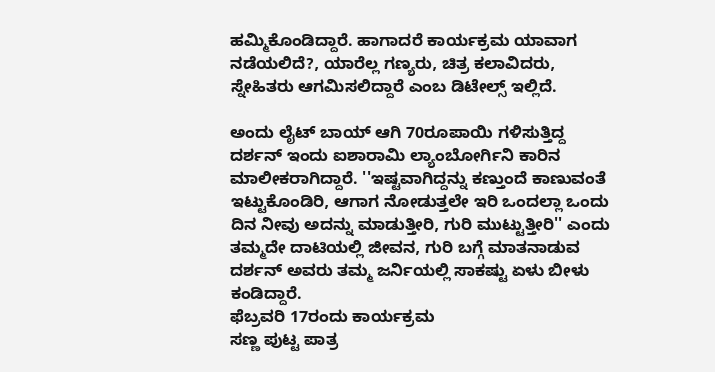ಹಮ್ಮಿಕೊಂಡಿದ್ದಾರೆ. ಹಾಗಾದರೆ ಕಾರ್ಯಕ್ರಮ ಯಾವಾಗ ನಡೆಯಲಿದೆ?, ಯಾರೆಲ್ಲ ಗಣ್ಯರು, ಚಿತ್ರ ಕಲಾವಿದರು, ಸ್ನೇಹಿತರು ಆಗಮಿಸಲಿದ್ದಾರೆ ಎಂಬ ಡಿಟೇಲ್ಸ್ ಇಲ್ಲಿದೆ.

ಅಂದು ಲೈಟ್ ಬಾಯ್ ಆಗಿ 70ರೂಪಾಯಿ ಗಳಿಸುತ್ತಿದ್ದ ದರ್ಶನ್ ಇಂದು ಐಶಾರಾಮಿ ಲ್ಯಾಂಬೋರ್ಗಿನಿ ಕಾರಿನ ಮಾಲೀಕರಾಗಿದ್ದಾರೆ. ''ಇಷ್ಟವಾಗಿದ್ದನ್ನು ಕಣ್ತುಂದೆ ಕಾಣುವಂತೆ ಇಟ್ಟುಕೊಂಡಿರಿ, ಆಗಾಗ ನೋಡುತ್ತಲೇ ಇರಿ ಒಂದಲ್ಲಾ ಒಂದು ದಿನ ನೀವು ಅದನ್ನು ಮಾಡುತ್ತೀರಿ, ಗುರಿ ಮುಟ್ಟುತ್ತೀರಿ'' ಎಂದು ತಮ್ಮದೇ ದಾಟಿಯಲ್ಲಿ ಜೀವನ, ಗುರಿ ಬಗ್ಗೆ ಮಾತನಾಡುವ ದರ್ಶನ್ ಅವರು ತಮ್ಮ ಜರ್ನಿಯಲ್ಲಿ ಸಾಕಷ್ಟು ಏಳು ಬೀಳು ಕಂಡಿದ್ದಾರೆ.
ಫೆಬ್ರವರಿ 17ರಂದು ಕಾರ್ಯಕ್ರಮ
ಸಣ್ಣ ಪುಟ್ಟ ಪಾತ್ರ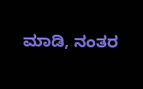ಮಾಡಿ, ನಂತರ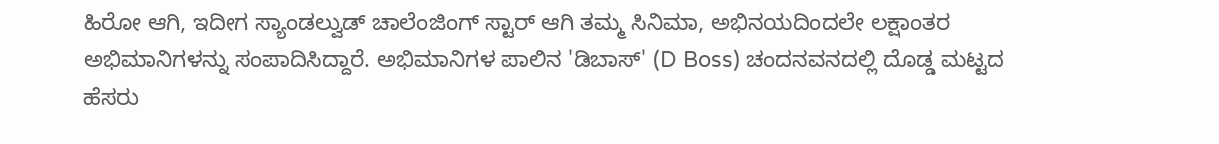ಹಿರೋ ಆಗಿ, ಇದೀಗ ಸ್ಯಾಂಡಲ್ವುಡ್ ಚಾಲೆಂಜಿಂಗ್ ಸ್ಟಾರ್ ಆಗಿ ತಮ್ಮ ಸಿನಿಮಾ, ಅಭಿನಯದಿಂದಲೇ ಲಕ್ಷಾಂತರ ಅಭಿಮಾನಿಗಳನ್ನು ಸಂಪಾದಿಸಿದ್ದಾರೆ. ಅಭಿಮಾನಿಗಳ ಪಾಲಿನ 'ಡಿಬಾಸ್' (D Boss) ಚಂದನವನದಲ್ಲಿ ದೊಡ್ಡ ಮಟ್ಟದ ಹೆಸರು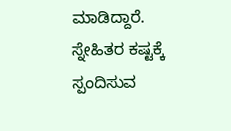ಮಾಡಿದ್ದಾರೆ. ಸ್ನೇಹಿತರ ಕಷ್ಟಕ್ಕೆ ಸ್ಪಂದಿಸುವ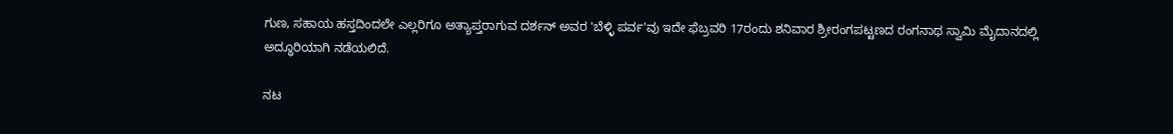ಗುಣ, ಸಹಾಯ ಹಸ್ತದಿಂದಲೇ ಎಲ್ಲರಿಗೂ ಅತ್ಯಾಪ್ತರಾಗುವ ದರ್ಶನ್ ಅವರ 'ಬೆಳ್ಳಿ ಪರ್ವ'ವು ಇದೇ ಫೆಬ್ರವರಿ 17ರಂದು ಶನಿವಾರ ಶ್ರೀರಂಗಪಟ್ಟಣದ ರಂಗನಾಥ ಸ್ವಾಮಿ ಮೈದಾನದಲ್ಲಿ ಅದ್ಧೂರಿಯಾಗಿ ನಡೆಯಲಿದೆ.

ನಟ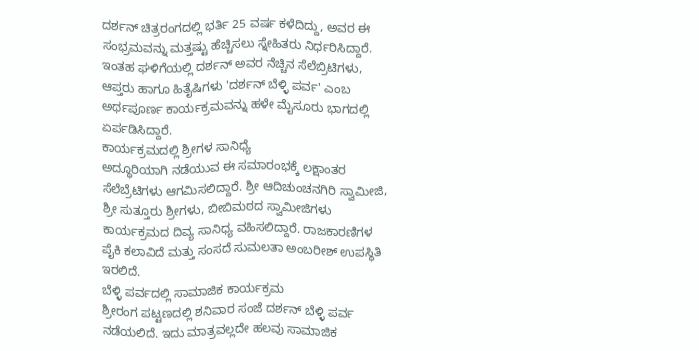ದರ್ಶನ್ ಚಿತ್ರರಂಗದಲ್ಲಿ ಭರ್ತಿ 25 ವರ್ಷ ಕಳೆದಿದ್ದು, ಅವರ ಈ ಸಂಭ್ರಮವನ್ನು ಮತ್ತಷ್ಟು ಹೆಚ್ಚಿಸಲು ಸ್ನೇಹಿತರು ನಿರ್ಧರಿಸಿದ್ದಾರೆ. ಇಂತಹ ಘಳಿಗೆಯಲ್ಲಿ ದರ್ಶನ್ ಅವರ ನೆಚ್ಚಿನ ಸೆಲೆಬ್ರಿಟಿಗಳು, ಆಪ್ತರು ಹಾಗೂ ಹಿತೈಷಿಗಳು 'ದರ್ಶನ್ ಬೆಳ್ಳಿ ಪರ್ವ' ಎಂಬ ಅರ್ಥಪೂರ್ಣ ಕಾರ್ಯಕ್ರಮವನ್ನು ಹಳೇ ಮೈಸೂರು ಭಾಗದಲ್ಲಿ ಏರ್ಪಡಿಸಿದ್ದಾರೆ.
ಕಾರ್ಯಕ್ರಮದಲ್ಲಿ ಶ್ರೀಗಳ ಸಾನಿಧ್ಯೆ
ಅದ್ಧೂರಿಯಾಗಿ ನಡೆಯುವ ಈ ಸಮಾರಂಭಕ್ಕೆ ಲಕ್ಷಾಂತರ ಸೆಲೆಬ್ರೆಟಿಗಳು ಆಗಮಿಸಲಿದ್ದಾರೆ. ಶ್ರೀ ಆದಿಚುಂಚನಗಿರಿ ಸ್ವಾಮೀಜಿ, ಶ್ರೀ ಸುತ್ತೂರು ಶ್ರೀಗಳು, ಬೀಬಿಮಠದ ಸ್ವಾಮೀಜಿಗಳು ಕಾರ್ಯಕ್ರಮದ ದಿವ್ಯ ಸಾನಿಧ್ಯ ವಹಿಸಲಿದ್ದಾರೆ. ರಾಜಕಾರಣಿಗಳ ಪೈಕಿ ಕಲಾವಿದೆ ಮತ್ತು ಸಂಸದೆ ಸುಮಲತಾ ಅಂಬರೀಶ್ ಉಪಸ್ಥಿತಿ ಇರಲಿದೆ.
ಬೆಳ್ಳಿ ಪರ್ವದಲ್ಲಿ ಸಾಮಾಜಿಕ ಕಾರ್ಯಕ್ರಮ
ಶ್ರೀರಂಗ ಪಟ್ಟಣದಲ್ಲಿ ಶನಿವಾರ ಸಂಜೆ ದರ್ಶನ್ ಬೆಳ್ಳಿ ಪರ್ವ ನಡೆಯಲಿದೆ. ಇದು ಮಾತ್ರವಲ್ಲದೇ ಹಲವು ಸಾಮಾಜಿಕ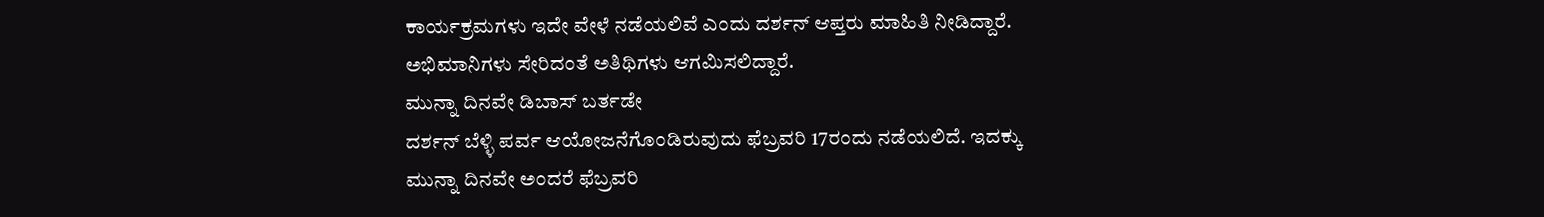ಕಾರ್ಯಕ್ರಮಗಳು ಇದೇ ವೇಳೆ ನಡೆಯಲಿವೆ ಎಂದು ದರ್ಶನ್ ಆಪ್ತರು ಮಾಹಿತಿ ನೀಡಿದ್ದಾರೆ. ಅಭಿಮಾನಿಗಳು ಸೇರಿದಂತೆ ಅತಿಥಿಗಳು ಆಗಮಿಸಲಿದ್ದಾರೆ.
ಮುನ್ನಾ ದಿನವೇ ಡಿಬಾಸ್ ಬರ್ತಡೇ
ದರ್ಶನ್ ಬೆಳ್ಳಿ ಪರ್ವ ಆಯೋಜನೆಗೊಂಡಿರುವುದು ಫೆಬ್ರವರಿ 17ರಂದು ನಡೆಯಲಿದೆ. ಇದಕ್ಕು ಮುನ್ನಾ ದಿನವೇ ಅಂದರೆ ಫೆಬ್ರವರಿ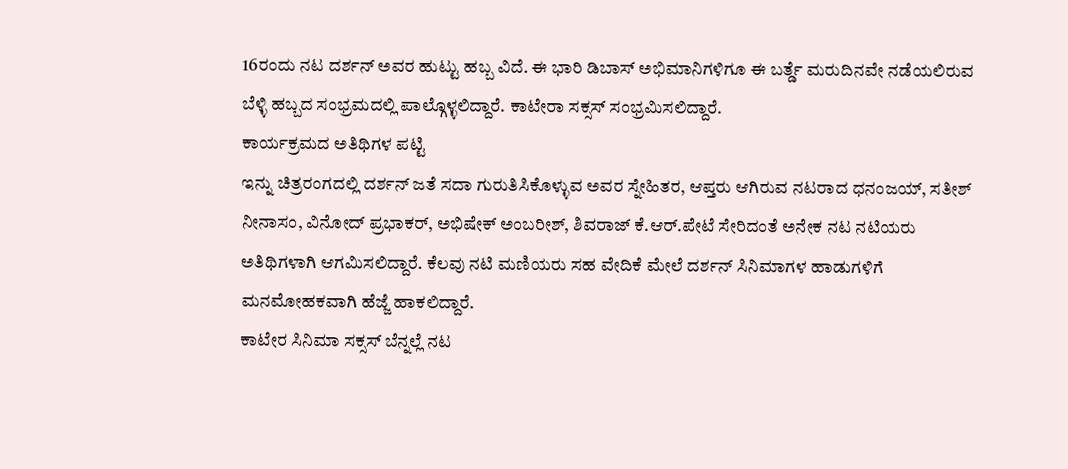16ರಂದು ನಟ ದರ್ಶನ್ ಅವರ ಹುಟ್ಟು ಹಬ್ಬ ವಿದೆ. ಈ ಭಾರಿ ಡಿಬಾಸ್ ಅಭಿಮಾನಿಗಳಿಗೂ ಈ ಬರ್ತ್ಡೆ ಮರುದಿನವೇ ನಡೆಯಲಿರುವ ಬೆಳ್ಳಿ ಹಬ್ಬದ ಸಂಭ್ರಮದಲ್ಲಿ ಪಾಲ್ಗೊಳ್ಳಲಿದ್ದಾರೆ. ಕಾಟೇರಾ ಸಕ್ಸಸ್ ಸಂಭ್ರಮಿಸಲಿದ್ದಾರೆ.
ಕಾರ್ಯಕ್ರಮದ ಅತಿಥಿಗಳ ಪಟ್ಟಿ
ಇನ್ನು ಚಿತ್ರರಂಗದಲ್ಲಿ ದರ್ಶನ್ ಜತೆ ಸದಾ ಗುರುತಿಸಿಕೊಳ್ಳುವ ಅವರ ಸ್ನೇಹಿತರ, ಆಪ್ತರು ಆಗಿರುವ ನಟರಾದ ಧನಂಜಯ್, ಸತೀಶ್ ನೀನಾಸಂ, ವಿನೋದ್ ಪ್ರಭಾಕರ್, ಅಭಿಷೇಕ್ ಅಂಬರೀಶ್, ಶಿವರಾಜ್ ಕೆ.ಆರ್.ಪೇಟೆ ಸೇರಿದಂತೆ ಅನೇಕ ನಟ ನಟಿಯರು ಅತಿಥಿಗಳಾಗಿ ಆಗಮಿಸಲಿದ್ದಾರೆ. ಕೆಲವು ನಟಿ ಮಣಿಯರು ಸಹ ವೇದಿಕೆ ಮೇಲೆ ದರ್ಶನ್ ಸಿನಿಮಾಗಳ ಹಾಡುಗಳಿಗೆ ಮನಮೋಹಕವಾಗಿ ಹೆಜ್ಜೆ ಹಾಕಲಿದ್ದಾರೆ.
ಕಾಟೇರ ಸಿನಿಮಾ ಸಕ್ಸಸ್ ಬೆನ್ನಲ್ಲೆ ನಟ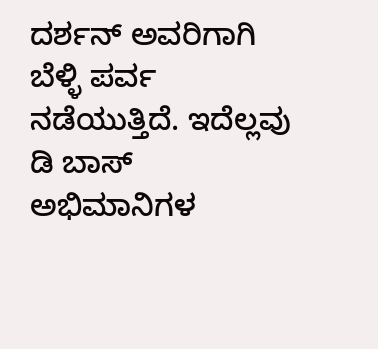ದರ್ಶನ್ ಅವರಿಗಾಗಿ ಬೆಳ್ಳಿ ಪರ್ವ ನಡೆಯುತ್ತಿದೆ. ಇದೆಲ್ಲವು ಡಿ ಬಾಸ್ ಅಭಿಮಾನಿಗಳ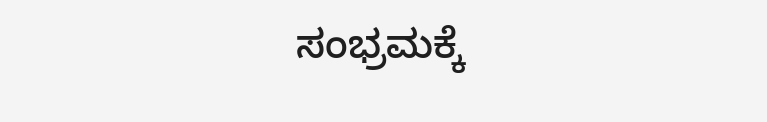ಸಂಭ್ರಮಕ್ಕೆ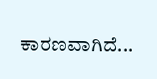ಕಾರಣವಾಗಿದೆ...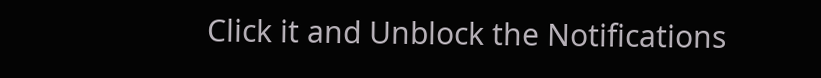Click it and Unblock the Notifications